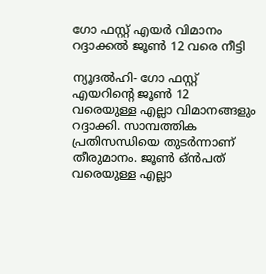ഗോ ഫസ്റ്റ് എയര്‍ വിമാനം റദ്ദാക്കല്‍ ജൂണ്‍ 12 വരെ നീട്ടി

ന്യൂദല്‍ഹി- ഗോ ഫസ്റ്റ് എയറിന്റെ ജൂണ്‍ 12 വരെയുള്ള എല്ലാ വിമാനങ്ങളും റദ്ദാക്കി. സാമ്പത്തിക പ്രതിസന്ധിയെ തുടര്‍ന്നാണ് തീരുമാനം. ജൂണ്‍ ഒ്ന്‍പത് വരെയുള്ള എല്ലാ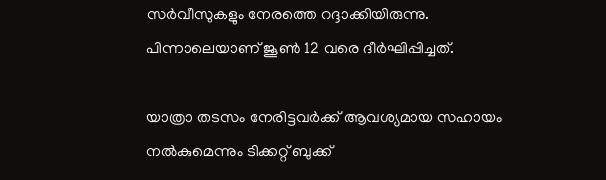സര്‍വീസുകളും നേരത്തെ റദ്ദാക്കിയിരുന്നു. പിന്നാലെയാണ് ജൂണ്‍ 12 വരെ ദീര്‍ഘിപ്പിച്ചത്.

യാത്രാ തടസം നേരിട്ടവര്‍ക്ക് ആവശ്യമായ സഹായം നല്‍കുമെന്നും ടിക്കറ്റ് ബുക്ക്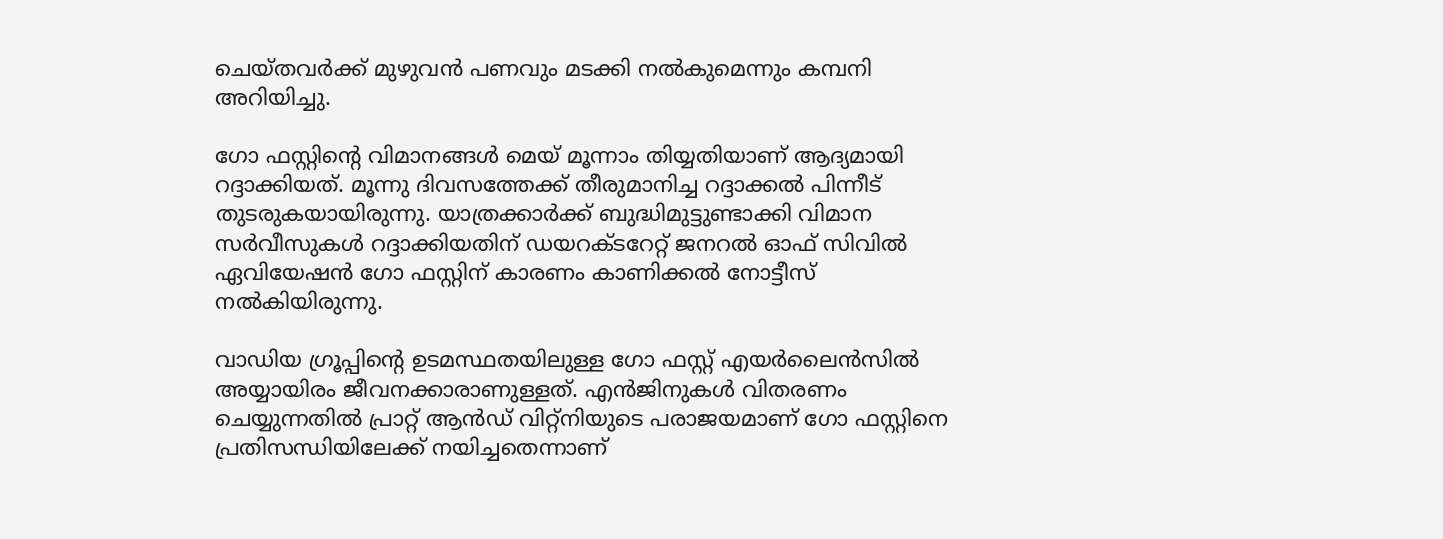ചെയ്തവര്‍ക്ക് മുഴുവന്‍ പണവും മടക്കി നല്‍കുമെന്നും കമ്പനി അറിയിച്ചു.

ഗോ ഫസ്റ്റിന്റെ വിമാനങ്ങള്‍ മെയ് മൂന്നാം തിയ്യതിയാണ് ആദ്യമായി റദ്ദാക്കിയത്. മൂന്നു ദിവസത്തേക്ക് തീരുമാനിച്ച റദ്ദാക്കല്‍ പിന്നീട് തുടരുകയായിരുന്നു. യാത്രക്കാര്‍ക്ക് ബുദ്ധിമുട്ടുണ്ടാക്കി വിമാന സര്‍വീസുകള്‍ റദ്ദാക്കിയതിന് ഡയറക്ടറേറ്റ് ജനറല്‍ ഓഫ് സിവില്‍ ഏവിയേഷന്‍ ഗോ ഫസ്റ്റിന് കാരണം കാണിക്കല്‍ നോട്ടീസ് നല്‍കിയിരുന്നു.

വാഡിയ ഗ്രൂപ്പിന്റെ ഉടമസ്ഥതയിലുള്ള ഗോ ഫസ്റ്റ് എയര്‍ലൈന്‍സില്‍ അയ്യായിരം ജീവനക്കാരാണുള്ളത്. എന്‍ജിനുകള്‍ വിതരണം ചെയ്യുന്നതില്‍ പ്രാറ്റ് ആന്‍ഡ് വിറ്റ്‌നിയുടെ പരാജയമാണ് ഗോ ഫസ്റ്റിനെ പ്രതിസന്ധിയിലേക്ക് നയിച്ചതെന്നാണ്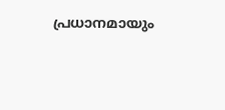പ്രധാനമായും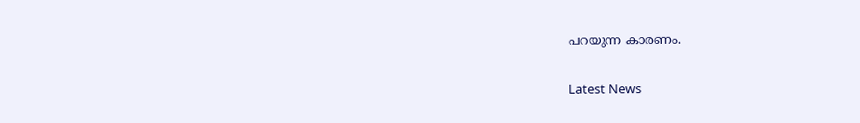പറയുന്ന കാരണം.

Latest News